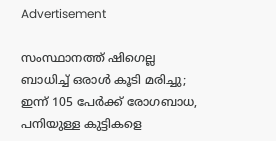Advertisement

സംസ്ഥാനത്ത് ഷിഗെല്ല ബാധിച്ച് ഒരാൾ കൂടി മരിച്ചു; ഇന്ന് 105 പേർക്ക് രോഗബാധ, പനിയുള്ള കുട്ടികളെ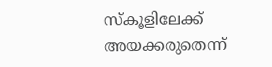സ്കൂളിലേക്ക് അയക്കരുതെന്ന്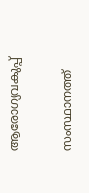ആരോഗ്യവകുപ്പ്

സംസ്ഥാനത്ത്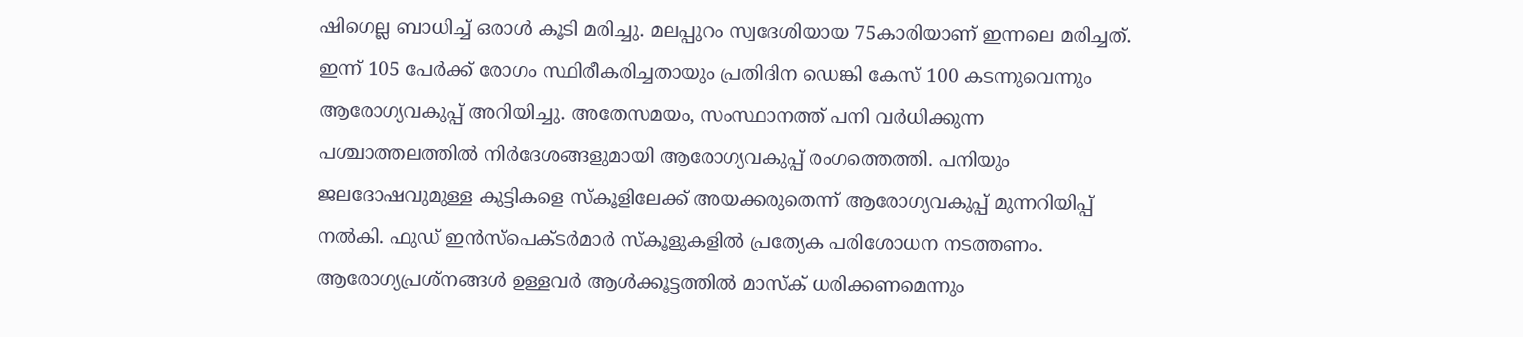ഷിഗെല്ല ബാധിച്ച് ഒരാൾ കൂടി മരിച്ചു. മലപ്പുറം സ്വദേശിയായ 75കാരിയാണ് ഇന്നലെ മരിച്ചത്. ഇന്ന് 105 പേർക്ക് രോഗം സ്ഥിരീകരിച്ചതായും പ്രതിദിന ഡെങ്കി കേസ് 100 കടന്നുവെന്നും ആരോഗ്യവകുപ്പ് അറിയിച്ചു. അതേസമയം, സംസ്ഥാനത്ത് പനി വർധിക്കുന്ന പശ്ചാത്തലത്തിൽ നിർദേശങ്ങളുമായി ആരോഗ്യവകുപ്പ് രംഗത്തെത്തി. പനിയും ജലദോഷവുമുള്ള കുട്ടികളെ സ്കൂളിലേക്ക് അയക്കരുതെന്ന് ആരോഗ്യവകുപ്പ് മുന്നറിയിപ്പ് നൽകി. ഫുഡ് ഇൻസ്പെക്ടർമാർ സ്കൂളുകളിൽ പ്രത്യേക പരിശോധന നടത്തണം. ആരോഗ്യപ്രശ്നങ്ങൾ ഉള്ളവർ ആൾക്കൂട്ടത്തിൽ മാസ്ക് ധരിക്കണമെന്നും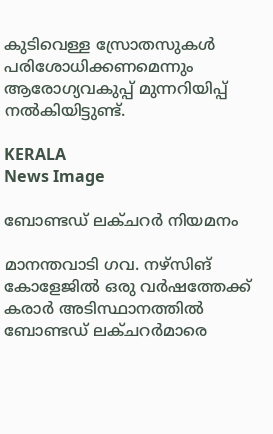കുടിവെള്ള സ്രോതസുകൾ പരിശോധിക്കണമെന്നും ആരോഗ്യവകുപ്പ് മുന്നറിയിപ്പ് നൽകിയിട്ടുണ്ട്.

KERALA
News Image

ബോണ്ടഡ് ലക്ചറര്‍ നിയമനം

മാനന്തവാടി ഗവ. നഴ്‌സിങ് കോളേജില്‍ ഒരു വര്‍ഷത്തേക്ക് കരാര്‍ അടിസ്ഥാനത്തില്‍ ബോണ്ടഡ് ലക്ചറര്‍മാരെ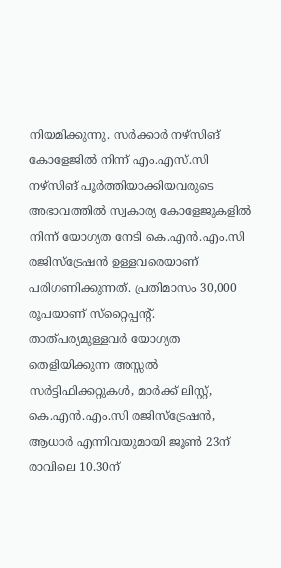നിയമിക്കുന്നു. സര്‍ക്കാര്‍ നഴ്‌സിങ് കോളേജില്‍ നിന്ന് എം.എസ്.സി നഴ്‌സിങ് പൂര്‍ത്തിയാക്കിയവരുടെ അഭാവത്തില്‍ സ്വകാര്യ കോളേജുകളില്‍ നിന്ന് യോഗ്യത നേടി കെ.എന്‍.എം.സി രജിസ്‌ട്രേഷന്‍ ഉള്ളവരെയാണ് പരിഗണിക്കുന്നത്. പ്രതിമാസം 30,000 രൂപയാണ് സ്‌റ്റൈപ്പന്റ്. താത്പര്യമുള്ളവര്‍ യോഗ്യത തെളിയിക്കുന്ന അസ്സല്‍ സര്‍ട്ടിഫിക്കറ്റുകള്‍, മാര്‍ക്ക് ലിസ്റ്റ്, കെ.എന്‍.എം.സി രജിസ്‌ട്രേഷന്‍, ആധാര്‍ എന്നിവയുമായി ജൂണ്‍ 23ന് രാവിലെ 10.30ന്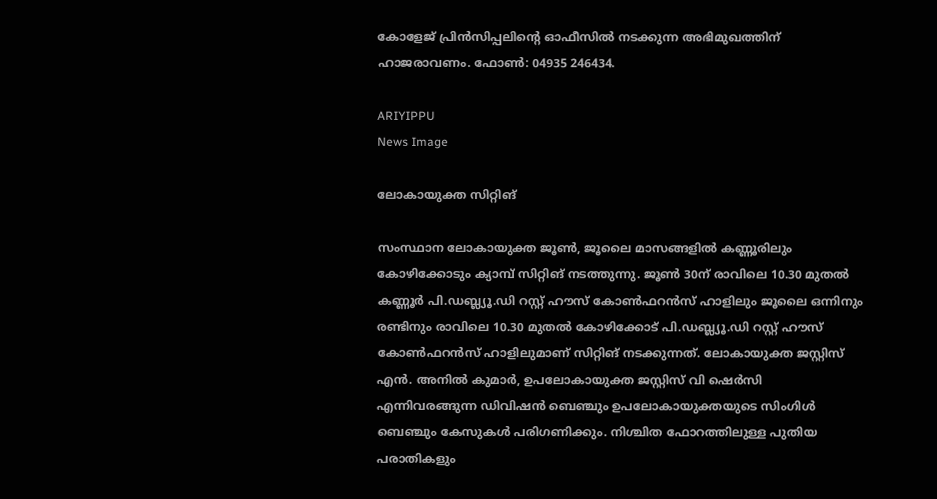കോളേജ് പ്രിന്‍സിപ്പലിന്റെ ഓഫീസില്‍ നടക്കുന്ന അഭിമുഖത്തിന് ഹാജരാവണം. ഫോണ്‍: 04935 246434.

ARIYIPPU
News Image

ലോകായുക്ത സിറ്റിങ്

സംസ്ഥാന ലോകായുക്ത ജൂണ്‍, ജൂലൈ മാസങ്ങളില്‍ കണ്ണൂരിലും കോഴിക്കോടും ക്യാമ്പ് സിറ്റിങ് നടത്തുന്നു. ജൂണ്‍ 30ന് രാവിലെ 10.30 മുതല്‍ കണ്ണൂര്‍ പി.ഡബ്ല്യൂ.ഡി റസ്റ്റ് ഹൗസ് കോണ്‍ഫറന്‍സ് ഹാളിലും ജൂലൈ ഒന്നിനും രണ്ടിനും രാവിലെ 10.30 മുതല്‍ കോഴിക്കോട് പി.ഡബ്ല്യൂ.ഡി റസ്റ്റ് ഹൗസ് കോണ്‍ഫറന്‍സ് ഹാളിലുമാണ് സിറ്റിങ് നടക്കുന്നത്. ലോകായുക്ത ജസ്റ്റിസ് എന്‍. അനില്‍ കുമാര്‍, ഉപലോകായുക്ത ജസ്റ്റിസ് വി ഷെര്‍സി എന്നിവരങ്ങുന്ന ഡിവിഷന്‍ ബെഞ്ചും ഉപലോകായുക്തയുടെ സിംഗിള്‍ ബെഞ്ചും കേസുകള്‍ പരിഗണിക്കും. നിശ്ചിത ഫോറത്തിലുള്ള പുതിയ പരാതികളും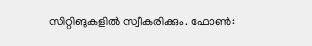സിറ്റിങുകളില്‍ സ്വീകരിക്കും. ഫോണ്‍: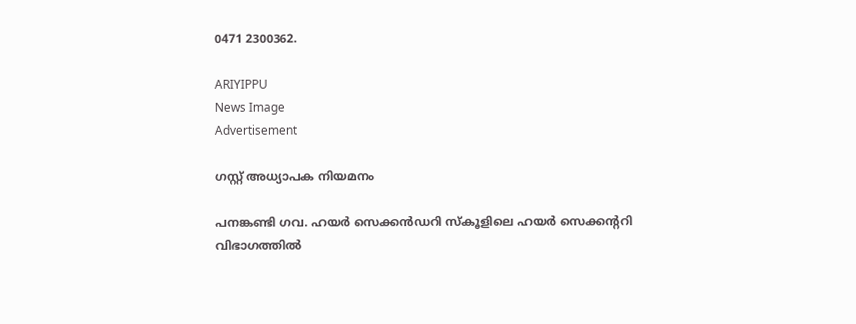0471 2300362.

ARIYIPPU
News Image
Advertisement

ഗസ്റ്റ് അധ്യാപക നിയമനം

പനങ്കണ്ടി ഗവ. ഹയര്‍ സെക്കന്‍ഡറി സ്‌കൂളിലെ ഹയര്‍ സെക്കന്ററി വിഭാഗത്തില്‍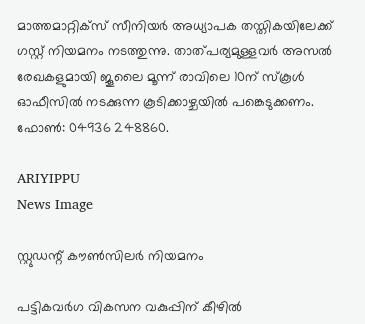മാത്തമാറ്റിക്‌സ് സീനിയര്‍ അധ്യാപക തസ്തികയിലേക്ക് ഗസ്റ്റ് നിയമനം നടത്തുന്നു. താത്പര്യമുള്ളവര്‍ അസല്‍ രേഖകളുമായി ജൂലൈ മൂന്ന് രാവിലെ 10ന് സ്‌കൂള്‍ ഓഫീസില്‍ നടക്കുന്ന കൂടിക്കാഴ്ചയില്‍ പങ്കെടുക്കണം. ഫോണ്‍: 04936 248860.

ARIYIPPU
News Image

സ്റ്റുഡന്റ് കൗണ്‍സിലര്‍ നിയമനം

പട്ടികവര്‍ഗ വികസന വകുപ്പിന് കീഴില്‍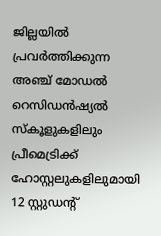ജില്ലയില്‍ പ്രവര്‍ത്തിക്കുന്ന അഞ്ച് മോഡല്‍ റെസിഡന്‍ഷ്യല്‍ സ്‌കൂളുകളിലും പ്രീമെട്രിക്ക് ഹോസ്റ്റലുകളിലുമായി 12 സ്റ്റുഡന്റ്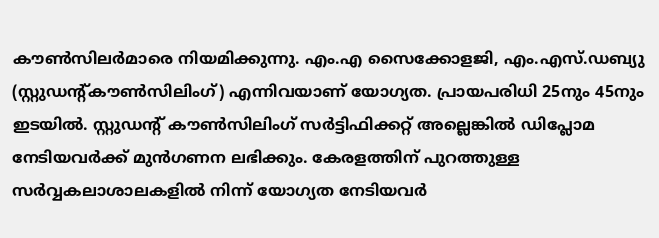കൗണ്‍സിലര്‍മാരെ നിയമിക്കുന്നു. എം.എ സൈക്കോളജി, എം.എസ്.ഡബ്യു (സ്റ്റുഡന്റ്കൗണ്‍സിലിംഗ്) എന്നിവയാണ് യോഗ്യത. പ്രായപരിധി 25നും 45നും ഇടയില്‍. സ്റ്റുഡന്റ് കൗണ്‍സിലിംഗ് സര്‍ട്ടിഫിക്കറ്റ് അല്ലെങ്കില്‍ ഡിപ്ലോമ നേടിയവര്‍ക്ക് മുന്‍ഗണന ലഭിക്കും. കേരളത്തിന് പുറത്തുള്ള സര്‍വ്വകലാശാലകളില്‍ നിന്ന് യോഗ്യത നേടിയവര്‍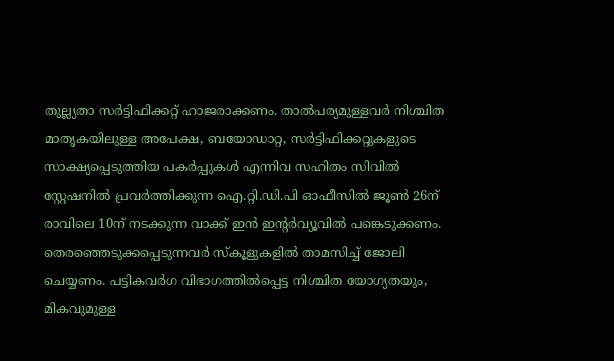തുല്ല്യതാ സര്‍ട്ടിഫിക്കറ്റ് ഹാജരാക്കണം. താല്‍പര്യമുള്ളവര്‍ നിശ്ചിത മാതൃകയിലുള്ള അപേക്ഷ, ബയോഡാറ്റ, സര്‍ട്ടിഫിക്കറ്റുകളുടെ സാക്ഷ്യപ്പെടുത്തിയ പകര്‍പ്പുകള്‍ എന്നിവ സഹിതം സിവില്‍ സ്റ്റേഷനില്‍ പ്രവര്‍ത്തിക്കുന്ന ഐ.റ്റി.ഡി.പി ഓഫീസില്‍ ജൂണ്‍ 26ന് രാവിലെ 10ന് നടക്കുന്ന വാക്ക് ഇന്‍ ഇന്റര്‍വ്യൂവില്‍ പങ്കെടുക്കണം. തെരഞ്ഞെടുക്കപ്പെടുന്നവര്‍ സ്‌കൂളുകളില്‍ താമസിച്ച് ജോലി ചെയ്യണം. പട്ടികവര്‍ഗ വിഭാഗത്തില്‍പ്പെട്ട നിശ്ചിത യോഗ്യതയും, മികവുമുള്ള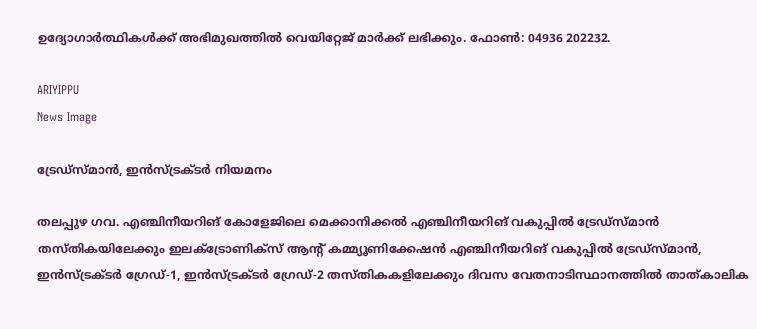ഉദ്യോഗാര്‍ത്ഥികള്‍ക്ക് അഭിമുഖത്തില്‍ വെയിറ്റേജ് മാര്‍ക്ക് ലഭിക്കും. ഫോണ്‍: 04936 202232.

ARIYIPPU
News Image

ട്രേഡ്‌സ്മാന്‍, ഇന്‍സ്ട്രക്ടര്‍ നിയമനം

തലപ്പുഴ ഗവ. എഞ്ചിനീയറിങ് കോളേജിലെ മെക്കാനിക്കല്‍ എഞ്ചിനീയറിങ് വകുപ്പില്‍ ട്രേഡ്‌സ്മാന്‍ തസ്തികയിലേക്കും ഇലക്ട്രോണിക്‌സ് ആന്റ് കമ്മ്യൂണിക്കേഷന്‍ എഞ്ചിനീയറിങ് വകുപ്പില്‍ ട്രേഡ്‌സ്മാന്‍, ഇന്‍സ്ട്രക്ടര്‍ ഗ്രേഡ്-1, ഇന്‍സ്ട്രക്ടര്‍ ഗ്രേഡ്-2 തസ്തികകളിലേക്കും ദിവസ വേതനാടിസ്ഥാനത്തില്‍ താത്കാലിക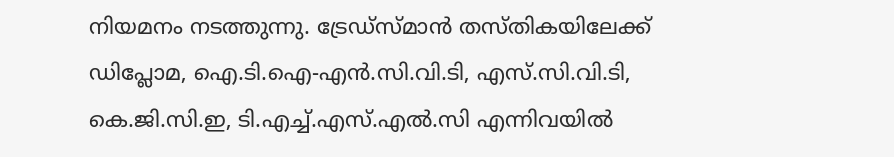നിയമനം നടത്തുന്നു. ട്രേഡ്‌സ്മാന്‍ തസ്തികയിലേക്ക് ഡിപ്ലോമ, ഐ.ടി.ഐ-എന്‍.സി.വി.ടി, എസ്.സി.വി.ടി, കെ.ജി.സി.ഇ, ടി.എച്ച്.എസ്.എല്‍.സി എന്നിവയില്‍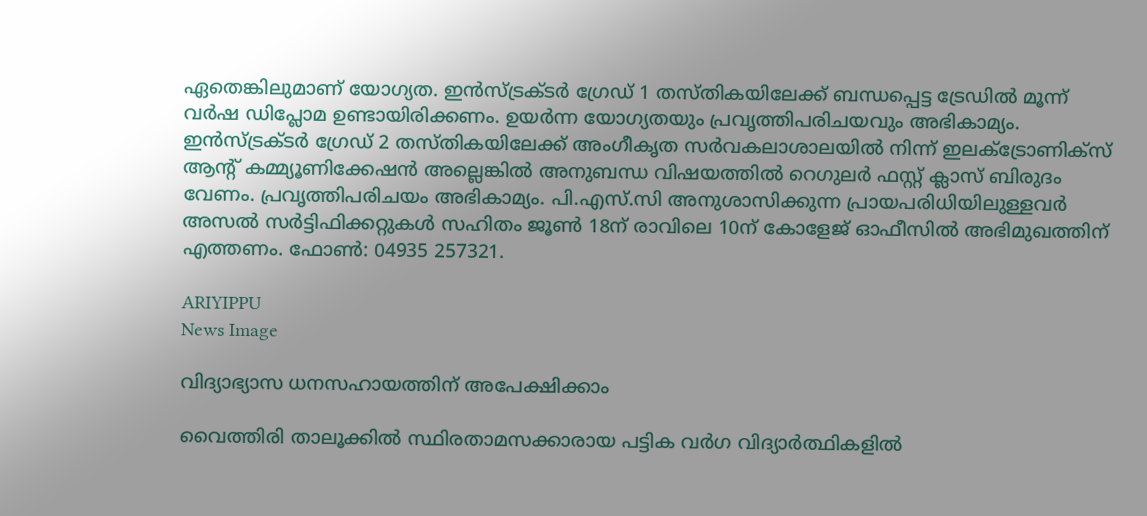ഏതെങ്കിലുമാണ് യോഗ്യത. ഇന്‍സ്ട്രക്ടര്‍ ഗ്രേഡ് 1 തസ്തികയിലേക്ക് ബന്ധപ്പെട്ട ട്രേഡില്‍ മൂന്ന് വര്‍ഷ ഡിപ്ലോമ ഉണ്ടായിരിക്കണം. ഉയര്‍ന്ന യോഗ്യതയും പ്രവൃത്തിപരിചയവും അഭികാമ്യം. ഇന്‍സ്ട്രക്ടര്‍ ഗ്രേഡ് 2 തസ്തികയിലേക്ക് അംഗീകൃത സര്‍വകലാശാലയില്‍ നിന്ന് ഇലക്ട്രോണിക്‌സ് ആന്റ് കമ്മ്യൂണിക്കേഷന്‍ അല്ലെങ്കില്‍ അനുബന്ധ വിഷയത്തില്‍ റെഗുലര്‍ ഫസ്റ്റ് ക്ലാസ് ബിരുദം വേണം. പ്രവൃത്തിപരിചയം അഭികാമ്യം. പി.എസ്.സി അനുശാസിക്കുന്ന പ്രായപരിധിയിലുള്ളവര്‍ അസല്‍ സര്‍ട്ടിഫിക്കറ്റുകള്‍ സഹിതം ജൂണ്‍ 18ന് രാവിലെ 10ന് കോളേജ് ഓഫീസില്‍ അഭിമുഖത്തിന് എത്തണം. ഫോണ്‍: 04935 257321.

ARIYIPPU
News Image

വിദ്യാഭ്യാസ ധനസഹായത്തിന് അപേക്ഷിക്കാം

വൈത്തിരി താലൂക്കില്‍ സ്ഥിരതാമസക്കാരായ പട്ടിക വര്‍ഗ വിദ്യാര്‍ത്ഥികളില്‍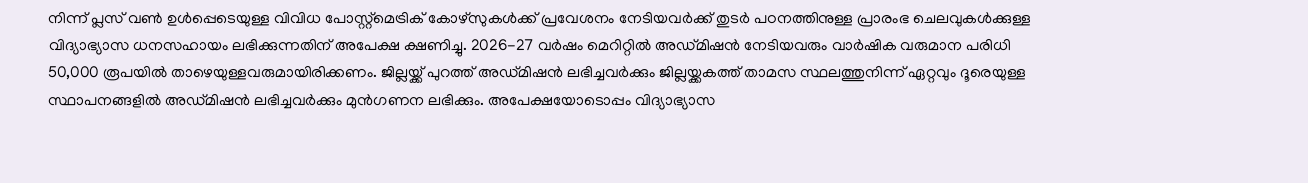നിന്ന് പ്ലസ് വണ്‍ ഉള്‍പ്പെടെയുള്ള വിവിധ പോസ്റ്റ്‌മെട്രിക് കോഴ്‌സുകള്‍ക്ക് പ്രവേശനം നേടിയവര്‍ക്ക് തുടര്‍ പഠനത്തിനുള്ള പ്രാരംഭ ചെലവുകള്‍ക്കുള്ള വിദ്യാഭ്യാസ ധനസഹായം ലഭിക്കുന്നതിന് അപേക്ഷ ക്ഷണിച്ചു. 2026-27 വര്‍ഷം മെറിറ്റില്‍ അഡ്മിഷന്‍ നേടിയവരും വാര്‍ഷിക വരുമാന പരിധി 50,000 രൂപയില്‍ താഴെയുള്ളവരുമായിരിക്കണം. ജില്ലയ്ക്ക് പുറത്ത് അഡ്മിഷന്‍ ലഭിച്ചവര്‍ക്കും ജില്ലയ്ക്കകത്ത് താമസ സ്ഥലത്തുനിന്ന് ഏറ്റവും ദൂരെയുള്ള സ്ഥാപനങ്ങളില്‍ അഡ്മിഷന്‍ ലഭിച്ചവര്‍ക്കും മുന്‍ഗണന ലഭിക്കും. അപേക്ഷയോടൊപ്പം വിദ്യാഭ്യാസ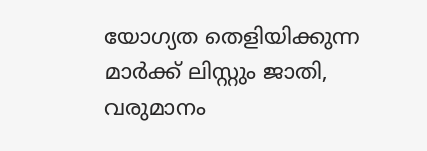യോഗ്യത തെളിയിക്കുന്ന മാര്‍ക്ക് ലിസ്റ്റും ജാതി, വരുമാനം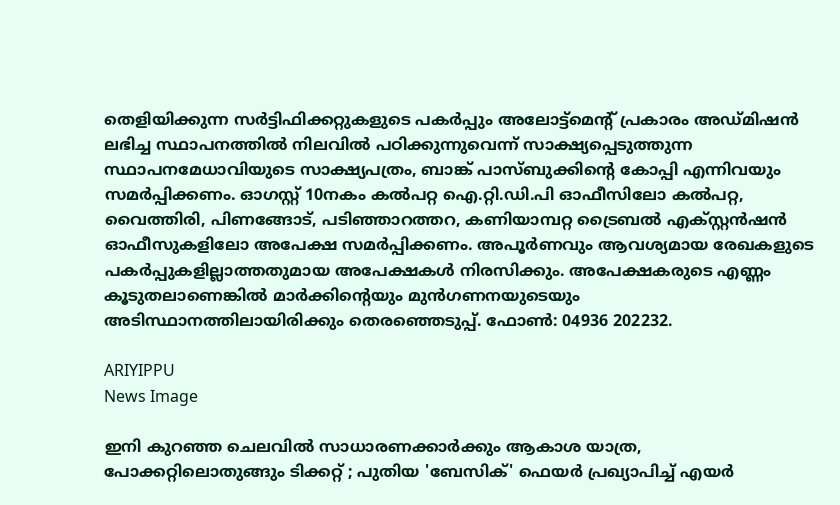തെളിയിക്കുന്ന സര്‍ട്ടിഫിക്കറ്റുകളുടെ പകര്‍പ്പും അലോട്ട്‌മെന്റ് പ്രകാരം അഡ്മിഷന്‍ ലഭിച്ച സ്ഥാപനത്തില്‍ നിലവില്‍ പഠിക്കുന്നുവെന്ന് സാക്ഷ്യപ്പെടുത്തുന്ന സ്ഥാപനമേധാവിയുടെ സാക്ഷ്യപത്രം, ബാങ്ക് പാസ്ബുക്കിന്റെ കോപ്പി എന്നിവയും സമര്‍പ്പിക്കണം. ഓഗസ്റ്റ് 10നകം കല്‍പറ്റ ഐ.റ്റി.ഡി.പി ഓഫീസിലോ കല്‍പറ്റ, വൈത്തിരി, പിണങ്ങോട്, പടിഞ്ഞാറത്തറ, കണിയാമ്പറ്റ ട്രൈബല്‍ എക്സ്റ്റന്‍ഷന്‍ ഓഫീസുകളിലോ അപേക്ഷ സമര്‍പ്പിക്കണം. അപൂര്‍ണവും ആവശ്യമായ രേഖകളുടെ പകര്‍പ്പുകളില്ലാത്തതുമായ അപേക്ഷകള്‍ നിരസിക്കും. അപേക്ഷകരുടെ എണ്ണം കൂടുതലാണെങ്കില്‍ മാര്‍ക്കിന്റെയും മുന്‍ഗണനയുടെയും അടിസ്ഥാനത്തിലായിരിക്കും തെരഞ്ഞെടുപ്പ്. ഫോണ്‍: 04936 202232.

ARIYIPPU
News Image

ഇനി കുറഞ്ഞ ചെലവിൽ സാധാരണക്കാർക്കും ആകാശ യാത്ര, പോക്കറ്റിലൊതുങ്ങും ടിക്കറ്റ് ; പുതിയ 'ബേസിക്' ഫെയർ പ്രഖ്യാപിച്ച് എയർ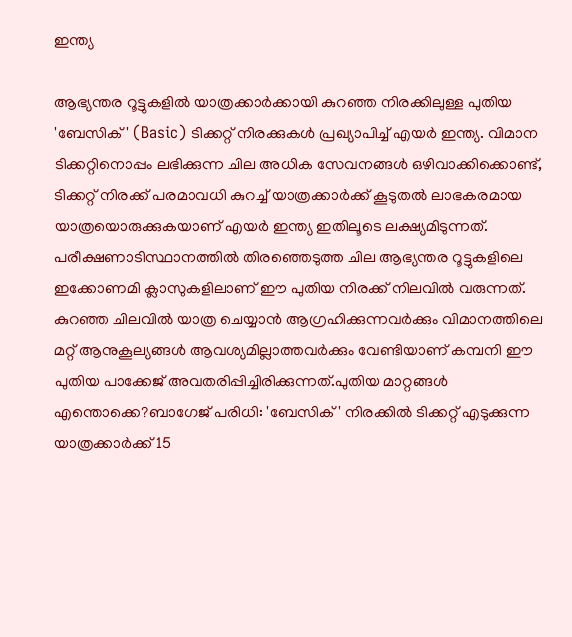ഇന്ത്യ

ആഭ്യന്തര റൂട്ടുകളിൽ യാത്രക്കാർക്കായി കുറഞ്ഞ നിരക്കിലുള്ള പുതിയ 'ബേസിക്' (Basic) ടിക്കറ്റ് നിരക്കുകൾ പ്രഖ്യാപിച്ച് എയർ ഇന്ത്യ. വിമാന ടിക്കറ്റിനൊപ്പം ലഭിക്കുന്ന ചില അധിക സേവനങ്ങൾ ഒഴിവാക്കിക്കൊണ്ട്, ടിക്കറ്റ് നിരക്ക് പരമാവധി കുറച്ച് യാത്രക്കാർക്ക് കൂടുതൽ ലാഭകരമായ യാത്രയൊരുക്കുകയാണ് എയർ ഇന്ത്യ ഇതിലൂടെ ലക്ഷ്യമിടുന്നത്. പരീക്ഷണാടിസ്ഥാനത്തിൽ തിരഞ്ഞെടുത്ത ചില ആഭ്യന്തര റൂട്ടുകളിലെ ഇക്കോണമി ക്ലാസുകളിലാണ് ഈ പുതിയ നിരക്ക് നിലവിൽ വരുന്നത്. കുറഞ്ഞ ചിലവിൽ യാത്ര ചെയ്യാൻ ആഗ്രഹിക്കുന്നവർക്കും വിമാനത്തിലെ മറ്റ് ആനുകൂല്യങ്ങൾ ആവശ്യമില്ലാത്തവർക്കും വേണ്ടിയാണ് കമ്പനി ഈ പുതിയ പാക്കേജ് അവതരിപ്പിച്ചിരിക്കുന്നത്.പുതിയ മാറ്റങ്ങൾ എന്തൊക്കെ?ബാഗേജ് പരിധി: 'ബേസിക്' നിരക്കിൽ ടിക്കറ്റ് എടുക്കുന്ന യാത്രക്കാർക്ക് 15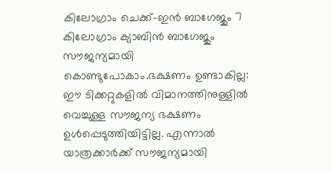കിലോഗ്രാം ചെക്ക്-ഇൻ ബാഗേജും 7 കിലോഗ്രാം ക്യാബിൻ ബാഗേജും സൗജന്യമായി കൊണ്ടുപോകാം.ഭക്ഷണം ഉണ്ടാകില്ല: ഈ ടിക്കറ്റുകളിൽ വിമാനത്തിനുള്ളിൽ വെച്ചുള്ള സൗജന്യ ഭക്ഷണം ഉൾപ്പെടുത്തിയിട്ടില്ല. എന്നാൽ യാത്രക്കാർക്ക് സൗജന്യമായി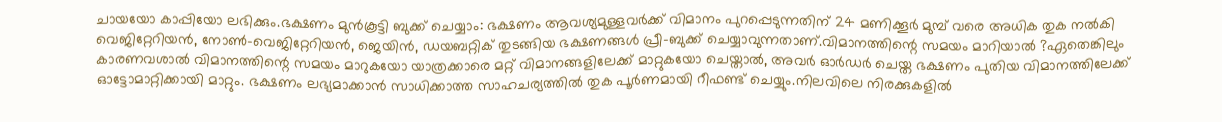ചായയോ കാപ്പിയോ ലഭിക്കും.ഭക്ഷണം മുൻകൂട്ടി ബുക്ക് ചെയ്യാം: ഭക്ഷണം ആവശ്യമുള്ളവർക്ക് വിമാനം പുറപ്പെടുന്നതിന് 24 മണിക്കൂർ മുമ്പ് വരെ അധിക തുക നൽകി വെജിറ്റേറിയൻ, നോൺ-വെജിറ്റേറിയൻ, ജെയിൻ, ഡയബറ്റിക് തുടങ്ങിയ ഭക്ഷണങ്ങൾ പ്രീ-ബുക്ക് ചെയ്യാവുന്നതാണ്.വിമാനത്തിന്റെ സമയം മാറിയാൽ ?ഏതെങ്കിലും കാരണവശാൽ വിമാനത്തിന്റെ സമയം മാറുകയോ യാത്രക്കാരെ മറ്റ് വിമാനങ്ങളിലേക്ക് മാറ്റുകയോ ചെയ്താൽ, അവർ ഓർഡർ ചെയ്ത ഭക്ഷണം പുതിയ വിമാനത്തിലേക്ക് ഓട്ടോമാറ്റിക്കായി മാറ്റും. ഭക്ഷണം ലഭ്യമാക്കാൻ സാധിക്കാത്ത സാഹചര്യത്തിൽ തുക പൂർണമായി റീഫണ്ട് ചെയ്യും.നിലവിലെ നിരക്കുകളിൽ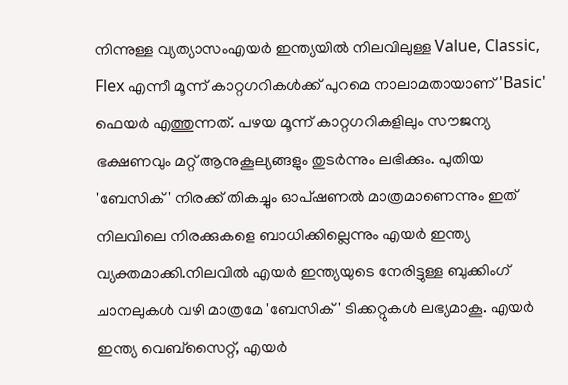നിന്നുള്ള വ്യത്യാസംഎയർ ഇന്ത്യയിൽ നിലവിലുള്ള Value, Classic, Flex എന്നീ മൂന്ന് കാറ്റഗറികൾക്ക് പുറമെ നാലാമതായാണ് 'Basic' ഫെയർ എത്തുന്നത്. പഴയ മൂന്ന് കാറ്റഗറികളിലും സൗജന്യ ഭക്ഷണവും മറ്റ് ആനുകൂല്യങ്ങളും തുടർന്നും ലഭിക്കും. പുതിയ 'ബേസിക്' നിരക്ക് തികച്ചും ഓപ്ഷണൽ മാത്രമാണെന്നും ഇത് നിലവിലെ നിരക്കുകളെ ബാധിക്കില്ലെന്നും എയർ ഇന്ത്യ വ്യക്തമാക്കി.നിലവിൽ എയർ ഇന്ത്യയുടെ നേരിട്ടുള്ള ബുക്കിംഗ് ചാനലുകൾ വഴി മാത്രമേ 'ബേസിക്' ടിക്കറ്റുകൾ ലഭ്യമാകൂ. എയർ ഇന്ത്യ വെബ്‌സൈറ്റ്, എയർ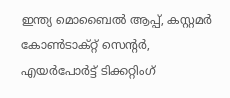ഇന്ത്യ മൊബൈൽ ആപ്പ്, കസ്റ്റമർ കോൺടാക്റ്റ് സെന്റർ, എയർപോർട്ട് ടിക്കറ്റിംഗ്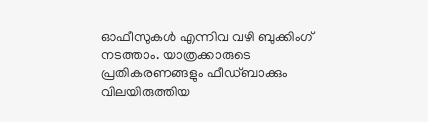ഓഫീസുകൾ എന്നിവ വഴി ബുക്കിംഗ് നടത്താം. യാത്രക്കാരുടെ പ്രതികരണങ്ങളും ഫീഡ്‌ബാക്കും വിലയിരുത്തിയ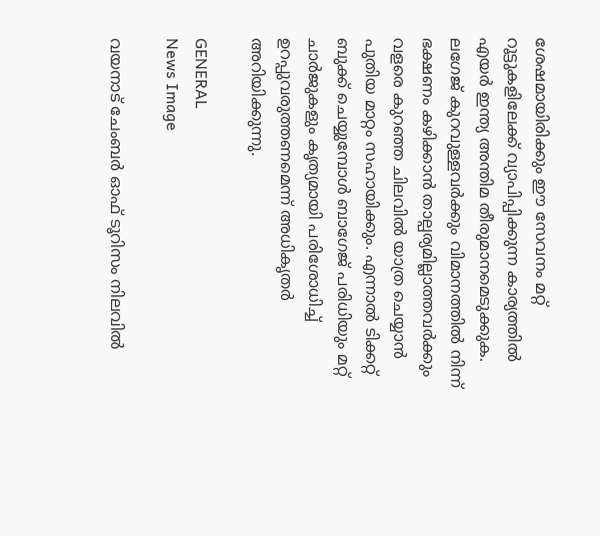ശേഷമായിരിക്കും ഈ സേവനം മറ്റ് റൂട്ടുകളിലേക്ക് വ്യാപിപ്പിക്കുന്ന കാര്യത്തിൽ എയർ ഇന്ത്യ അന്തിമ തീരുമാനമെടുക്കുക. ലഗേജ് കുറവുള്ളവർക്കും വിമാനത്തിൽ നിന്ന് ഭക്ഷണം കഴിക്കാൻ താല്പര്യമില്ലാത്തവർക്കും വളരെ കുറഞ്ഞ ചിലവിൽ യാത്ര ചെയ്യാൻ പുതിയ മാറ്റം സഹായിക്കും. എന്നാൽ ടിക്കറ്റ് ബുക്ക് ചെയ്യുമ്പോൾ ബാഗേജ് പരിധിയും മറ്റ് ചാർജുകളും കൃത്യമായി പരിശോധിച്ച് ഉറപ്പുവരുത്തണമെന്ന് അധികൃതർ അറിയിക്കുന്നു.

GENERAL
News Image

വയനാട് ചേംബർ ഓഫ് ടൂറിസം നിലവിൽ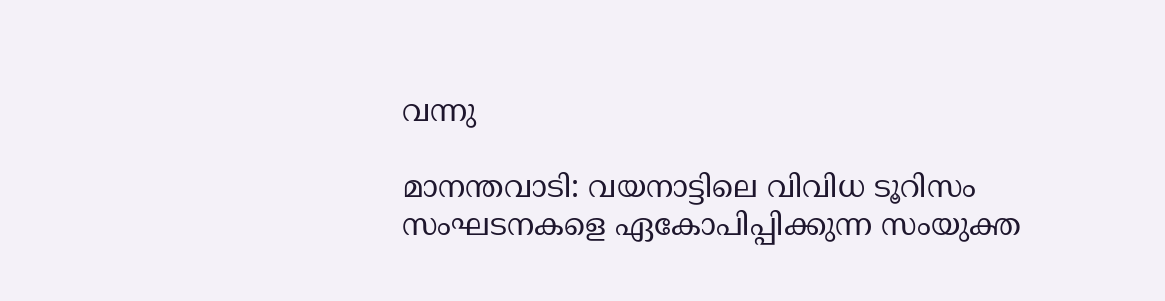വന്നു

മാനന്തവാടി: വയനാട്ടിലെ വിവിധ ടൂറിസം സംഘടനകളെ ഏകോപിപ്പിക്കുന്ന സംയുക്ത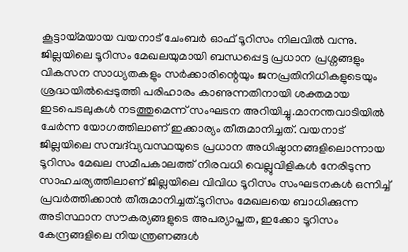കൂട്ടായ്മയായ വയനാട് ചേംബർ ഓഫ് ടൂറിസം നിലവിൽ വന്നു. ജില്ലയിലെ ടൂറിസം മേഖലയുമായി ബന്ധപ്പെട്ട പ്രധാന പ്രശ്നങ്ങളും വികസന സാധ്യതകളും സർക്കാരിന്റെയും ജനപ്രതിനിധികളുടെയും ശ്രദ്ധയിൽപ്പെടുത്തി പരിഹാരം കാണുന്നതിനായി ശക്തമായ ഇടപെടലുകൾ നടത്തുമെന്ന് സംഘടന അറിയിച്ചു.മാനന്തവാടിയിൽ ചേർന്ന യോഗത്തിലാണ് ഇക്കാര്യം തീരുമാനിച്ചത്. വയനാട് ജില്ലയിലെ സമ്പദ്‌വ്യവസ്ഥയുടെ പ്രധാന അധിഷ്ഠാനങ്ങളിലൊന്നായ ടൂറിസം മേഖല സമീപകാലത്ത് നിരവധി വെല്ലുവിളികൾ നേരിടുന്ന സാഹചര്യത്തിലാണ് ജില്ലയിലെ വിവിധ ടൂറിസം സംഘടനകൾ ഒന്നിച്ച് പ്രവർത്തിക്കാൻ തീരുമാനിച്ചത്.ടൂറിസം മേഖലയെ ബാധിക്കുന്ന അടിസ്ഥാന സൗകര്യങ്ങളുടെ അപര്യാപ്തത, ഇക്കോ ടൂറിസം കേന്ദ്രങ്ങളിലെ നിയന്ത്രണങ്ങൾ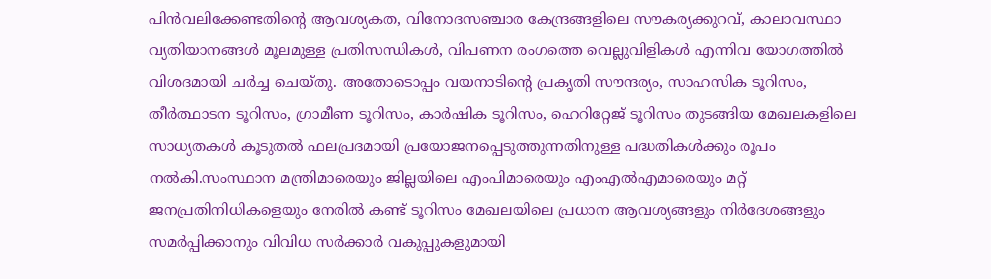പിൻവലിക്കേണ്ടതിന്റെ ആവശ്യകത, വിനോദസഞ്ചാര കേന്ദ്രങ്ങളിലെ സൗകര്യക്കുറവ്, കാലാവസ്ഥാ വ്യതിയാനങ്ങൾ മൂലമുള്ള പ്രതിസന്ധികൾ, വിപണന രംഗത്തെ വെല്ലുവിളികൾ എന്നിവ യോഗത്തിൽ വിശദമായി ചർച്ച ചെയ്തു. അതോടൊപ്പം വയനാടിന്റെ പ്രകൃതി സൗന്ദര്യം, സാഹസിക ടൂറിസം, തീർത്ഥാടന ടൂറിസം, ഗ്രാമീണ ടൂറിസം, കാർഷിക ടൂറിസം, ഹെറിറ്റേജ് ടൂറിസം തുടങ്ങിയ മേഖലകളിലെ സാധ്യതകൾ കൂടുതൽ ഫലപ്രദമായി പ്രയോജനപ്പെടുത്തുന്നതിനുള്ള പദ്ധതികൾക്കും രൂപം നൽകി.സംസ്ഥാന മന്ത്രിമാരെയും ജില്ലയിലെ എംപിമാരെയും എംഎൽഎമാരെയും മറ്റ് ജനപ്രതിനിധികളെയും നേരിൽ കണ്ട് ടൂറിസം മേഖലയിലെ പ്രധാന ആവശ്യങ്ങളും നിർദേശങ്ങളും സമർപ്പിക്കാനും വിവിധ സർക്കാർ വകുപ്പുകളുമായി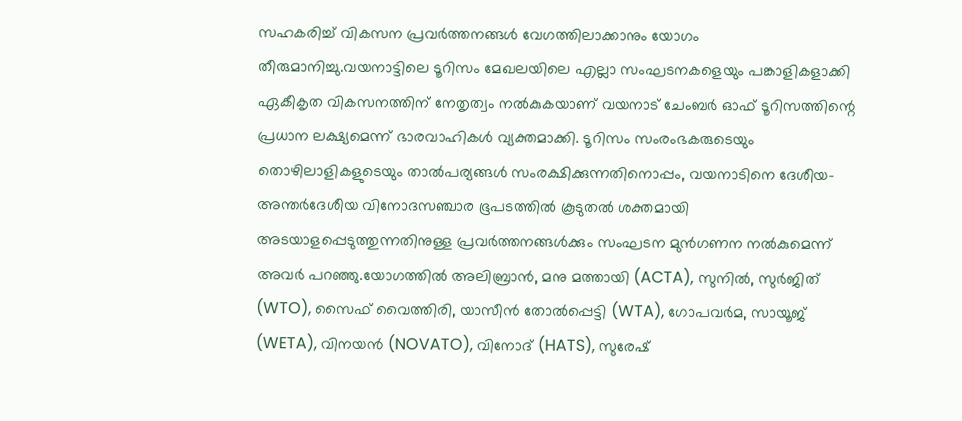സഹകരിച്ച് വികസന പ്രവർത്തനങ്ങൾ വേഗത്തിലാക്കാനും യോഗം തീരുമാനിച്ചു.വയനാട്ടിലെ ടൂറിസം മേഖലയിലെ എല്ലാ സംഘടനകളെയും പങ്കാളികളാക്കി ഏകീകൃത വികസനത്തിന് നേതൃത്വം നൽകുകയാണ് വയനാട് ചേംബർ ഓഫ് ടൂറിസത്തിന്റെ പ്രധാന ലക്ഷ്യമെന്ന് ഭാരവാഹികൾ വ്യക്തമാക്കി. ടൂറിസം സംരംഭകരുടെയും തൊഴിലാളികളുടെയും താൽപര്യങ്ങൾ സംരക്ഷിക്കുന്നതിനൊപ്പം, വയനാടിനെ ദേശീയ-അന്തർദേശീയ വിനോദസഞ്ചാര ഭൂപടത്തിൽ കൂടുതൽ ശക്തമായി അടയാളപ്പെടുത്തുന്നതിനുള്ള പ്രവർത്തനങ്ങൾക്കും സംഘടന മുൻഗണന നൽകുമെന്ന് അവർ പറഞ്ഞു.യോഗത്തിൽ അലിബ്രാൻ, മനു മത്തായി (ACTA), സുനിൽ, സുര്‍ജിത് (WTO), സൈഫ് വൈത്തിരി, യാസീൻ തോൽപ്പെട്ടി (WTA), ഗോപവർമ, സായൂജ് (WETA), വിനയൻ (NOVATO), വിനോദ് (HATS), സുരേഷ്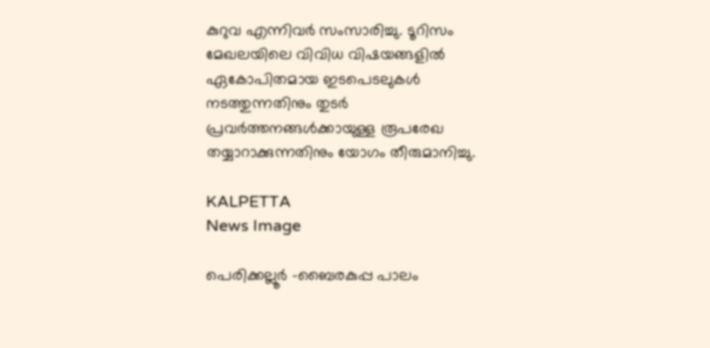കുറുവ എന്നിവർ സംസാരിച്ചു. ടൂറിസം മേഖലയിലെ വിവിധ വിഷയങ്ങളിൽ ഏകോപിതമായ ഇടപെടലുകൾ നടത്തുന്നതിനും തുടർ പ്രവർത്തനങ്ങൾക്കായുള്ള രൂപരേഖ തയ്യാറാക്കുന്നതിനും യോഗം തീരുമാനിച്ചു.

KALPETTA
News Image

പെരിക്കല്ലൂർ -ബൈരകുപ്പ പാലം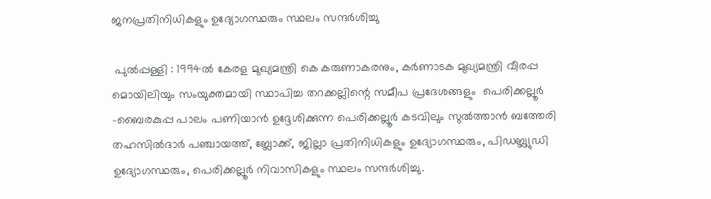ജനപ്രതിനിധികളും ഉദ്യോഗസ്ഥരും സ്ഥലം സന്ദർശിച്ചു

 പുൽപ്പള്ളി : 1994ൽ കേരള മുഖ്യമന്ത്രി കെ കരുണാകരനും, കർണാടക മുഖ്യമന്ത്രി വീരപ്പ മൊയിലിയും സംയുക്തമായി സ്ഥാപിച്ച തറക്കല്ലിന്റെ സമീപ പ്രദേശങ്ങളും  പെരിക്കല്ലൂർ -ബൈരകുപ്പ പാലം പണിയാൻ ഉദ്ദേശിക്കുന്ന പെരിക്കല്ലൂർ കടവിലും സുൽത്താൻ ബത്തേരി തഹസിൽദാർ പഞ്ചായത്ത്, ബ്ലോക്ക്, ജില്ലാ പ്രതിനിധികളും ഉദ്യോഗസ്ഥരും, പിഡബ്ല്യുഡി ഉദ്യോഗസ്ഥരും, പെരിക്കല്ലൂർ നിവാസികളും സ്ഥലം സന്ദർശിച്ചു.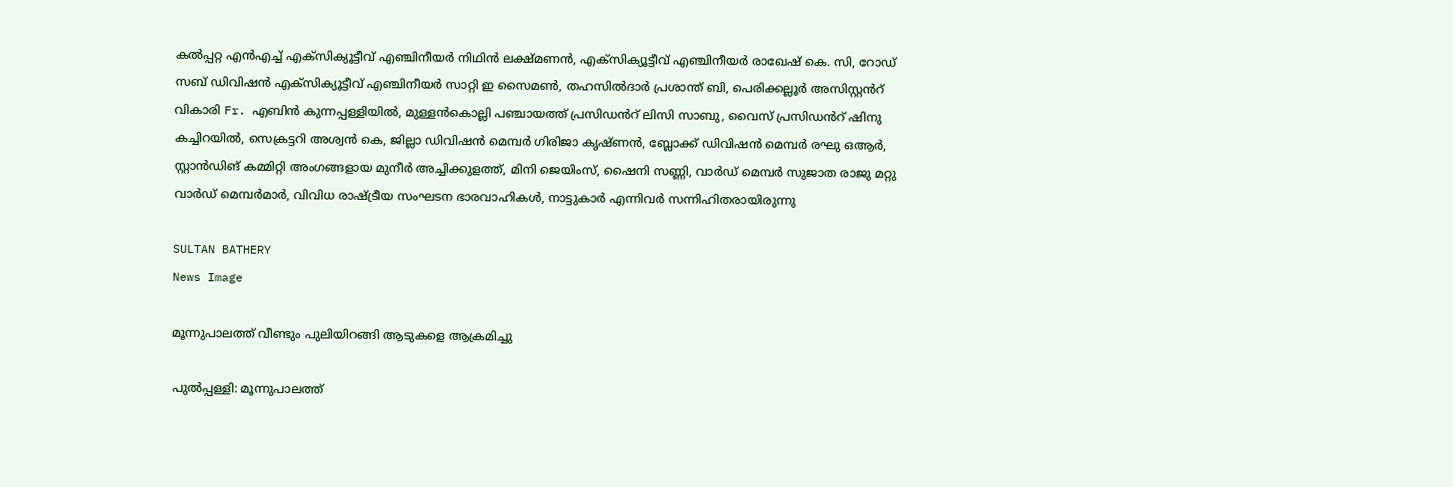കൽപ്പറ്റ എൻഎച്ച് എക്സിക്യൂട്ടീവ് എഞ്ചിനീയർ നിഥിൻ ലക്ഷ്മണൻ, എക്സിക്യൂട്ടീവ് എഞ്ചിനീയർ രാഖേഷ് കെ. സി, റോഡ് സബ് ഡിവിഷൻ എക്സിക്യൂട്ടീവ് എഞ്ചിനീയർ സാറ്റി ഇ സൈമൺ, തഹസിൽദാർ പ്രശാന്ത് ബി, പെരിക്കല്ലൂർ അസിസ്റ്റൻറ് വികാരി Fr. എബിൻ കുന്നപ്പള്ളിയിൽ, മുള്ളൻകൊല്ലി പഞ്ചായത്ത് പ്രസിഡൻറ് ലിസി സാബു, വൈസ് പ്രസിഡൻറ് ഷിനു കച്ചിറയിൽ, സെക്രട്ടറി അശ്വൻ കെ, ജില്ലാ ഡിവിഷൻ മെമ്പർ ഗിരിജാ കൃഷ്ണൻ, ബ്ലോക്ക് ഡിവിഷൻ മെമ്പർ രഘു ഒആർ, സ്റ്റാൻഡിങ് കമ്മിറ്റി അംഗങ്ങളായ മുനീർ അച്ചിക്കുളത്ത്, മിനി ജെയിംസ്, ഷൈനി സണ്ണി, വാർഡ് മെമ്പർ സുജാത രാജു മറ്റു വാർഡ് മെമ്പർമാർ, വിവിധ രാഷ്ട്രീയ സംഘടന ഭാരവാഹികൾ, നാട്ടുകാർ എന്നിവർ സന്നിഹിതരായിരുന്നു

SULTAN BATHERY
News Image

മൂന്നുപാലത്ത് വീണ്ടും പുലിയിറങ്ങി ആടുകളെ ആക്രമിച്ചു

പുൽപ്പള്ളി: മൂന്നുപാലത്ത്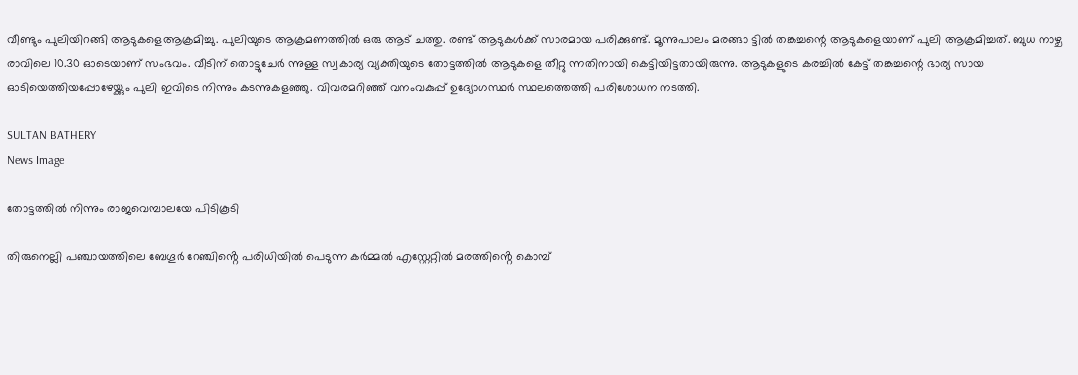വീണ്ടും പുലിയിറങ്ങി ആടുകളെആക്രമിച്ചു. പുലിയുടെ ആക്രമണത്തിൽ ഒരു ആട് ചത്തു. രണ്ട് ആടുകൾക്ക് സാരമായ പരിക്കുണ്ട്. മൂന്നുപാലം മരങ്ങാ ട്ടിൽ തങ്കച്ചന്റെ ആടുകളെയാണ് പുലി ആക്രമിച്ചത്. ബുധ നാഴ്ച രാവിലെ 10.30 ഓടെയാണ് സംഭവം. വീടിന് തൊട്ടുചേർ ന്നുള്ള സ്വകാര്യ വ്യക്തിയുടെ തോട്ടത്തിൽ ആടുകളെ തീറ്റു ന്നതിനായി കെട്ടിയിട്ടതായിരുന്നു. ആടുകളുടെ കരച്ചിൽ കേട്ട് തങ്കച്ചന്റെ ഭാര്യ സായ ഓടിയെത്തിയപ്പോഴേയ്ക്കും പുലി ഇവിടെ നിന്നും കടന്നുകളഞ്ഞു. വിവരമറിഞ്ഞ് വനംവകുപ്പ് ഉദ്യോഗസ്ഥർ സ്ഥലത്തെത്തി പരിശോധന നടത്തി.

SULTAN BATHERY
News Image

തോട്ടത്തിൽ നിന്നും രാജവെമ്പാലയേ പിടികൂടി

തിരുനെല്ലി പഞ്ചായത്തിലെ ബേഗൂർ റേഞ്ചിൻ്റെ പരിധിയിൽ പെടുന്ന കർമ്മൽ എസ്റ്റേറ്റിൽ മരത്തിൻ്റെ കൊമ്പ്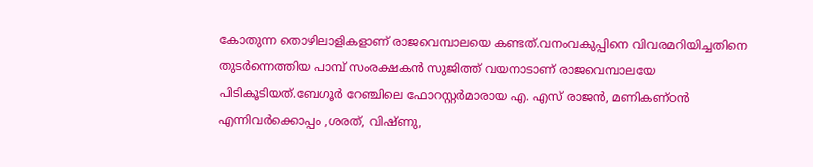കോതുന്ന തൊഴിലാളികളാണ് രാജവെമ്പാലയെ കണ്ടത്.വനംവകുപ്പിനെ വിവരമറിയിച്ചതിനെ തുടർന്നെത്തിയ പാമ്പ് സംരക്ഷകൻ സുജിത്ത് വയനാടാണ് രാജവെമ്പാലയേ പിടികൂടിയത്.ബേഗൂർ റേഞ്ചിലെ ഫോറസ്റ്റർമാരായ എ. എസ് രാജൻ, മണികണ്ഠൻ എന്നിവർക്കൊപ്പം ,ശരത്, വിഷ്ണു,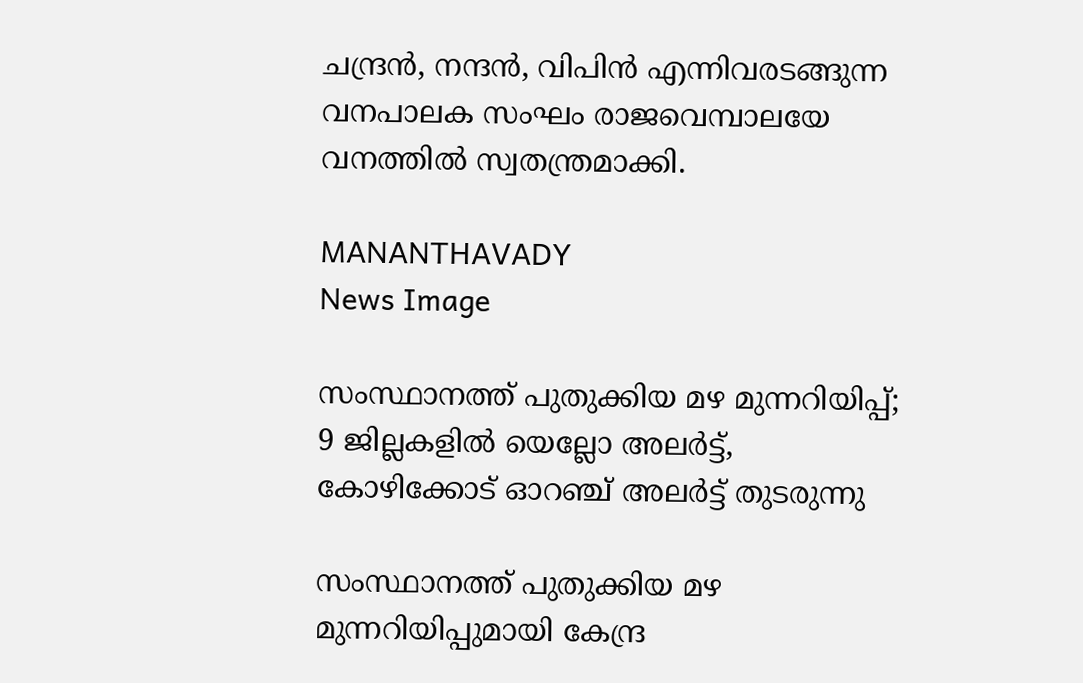ചന്ദ്രൻ, നന്ദൻ, വിപിൻ എന്നിവരടങ്ങുന്ന വനപാലക സംഘം രാജവെമ്പാലയേ വനത്തിൽ സ്വതന്ത്രമാക്കി.

MANANTHAVADY
News Image

സംസ്ഥാനത്ത് പുതുക്കിയ മഴ മുന്നറിയിപ്പ്; 9 ജില്ലകളിൽ യെല്ലോ അലർട്ട്, കോഴിക്കോട് ഓറഞ്ച് അലർട്ട് തുടരുന്നു

സംസ്ഥാനത്ത് പുതുക്കിയ മഴ മുന്നറിയിപ്പുമായി കേന്ദ്ര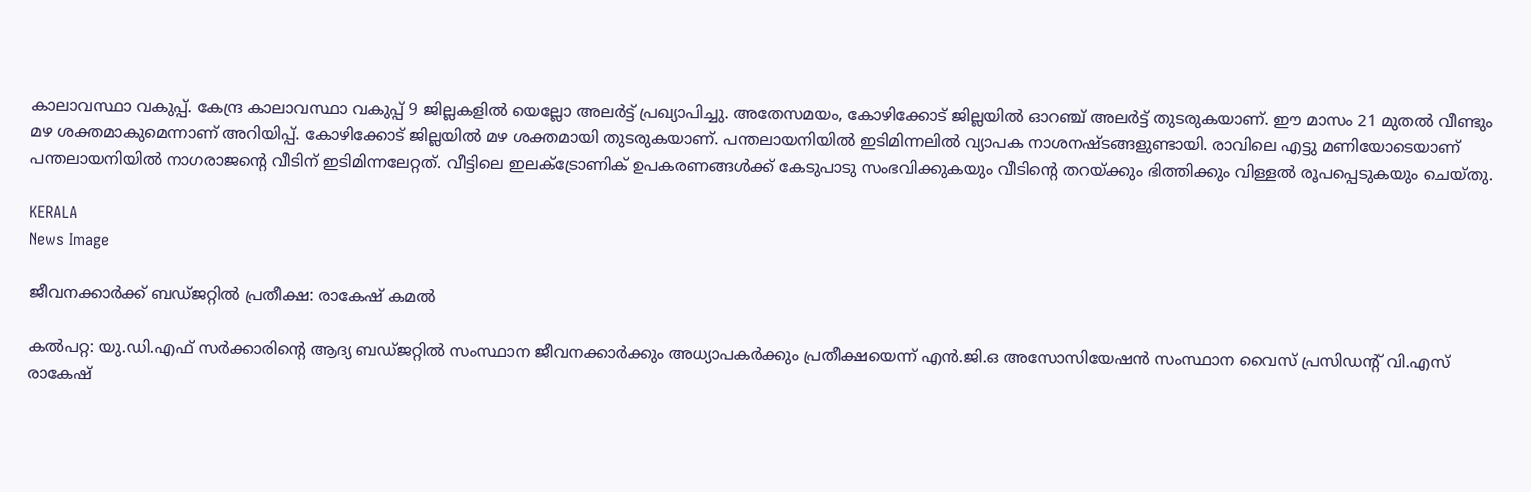കാലാവസ്ഥാ വകുപ്പ്. കേന്ദ്ര കാലാവസ്ഥാ വകുപ്പ് 9 ജില്ലകളിൽ യെല്ലോ അലർട്ട് പ്രഖ്യാപിച്ചു. അതേസമയം, കോഴിക്കോട് ജില്ലയിൽ ഓറഞ്ച് അലർട്ട് തുടരുകയാണ്. ഈ മാസം 21 മുതൽ വീണ്ടും മഴ ശക്തമാകുമെന്നാണ് അറിയിപ്പ്. കോഴിക്കോട് ജില്ലയിൽ മഴ ശക്തമായി തുടരുകയാണ്. പന്തലായനിയിൽ ഇടിമിന്നലിൽ വ്യാപക നാശനഷ്ടങ്ങളുണ്ടായി. രാവിലെ എട്ടു മണിയോടെയാണ് പന്തലായനിയിൽ നാഗരാജൻ്റെ വീടിന് ഇടിമിന്നലേറ്റത്. വീട്ടിലെ ഇലക്ട്രോണിക് ഉപകരണങ്ങൾക്ക് കേടുപാടു സംഭവിക്കുകയും വീടിൻ്റെ തറയ്ക്കും ഭിത്തിക്കും വിള്ളൽ രൂപപ്പെടുകയും ചെയ്തു.

KERALA
News Image

ജീവനക്കാർക്ക് ബഡ്ജറ്റിൽ പ്രതീക്ഷ: രാകേഷ് കമൽ

കൽപറ്റ: യു.ഡി.എഫ് സർക്കാരിന്റെ ആദ്യ ബഡ്ജറ്റിൽ സംസ്ഥാന ജീവനക്കാർക്കും അധ്യാപകർക്കും പ്രതീക്ഷയെന്ന് എൻ.ജി.ഒ അസോസിയേഷൻ സംസ്ഥാന വൈസ് പ്രസിഡന്റ് വി.എസ് രാകേഷ്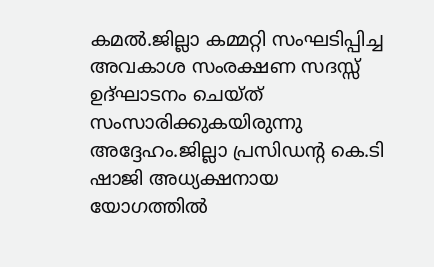കമൽ.ജില്ലാ കമ്മറ്റി സംഘടിപ്പിച്ച അവകാശ സംരക്ഷണ സദസ്സ് ഉദ്ഘാടനം ചെയ്ത് സംസാരിക്കുകയിരുന്നു അദ്ദേഹം.ജില്ലാ പ്രസിഡന്റ കെ.ടി ഷാജി അധ്യക്ഷനായ യോഗത്തിൽ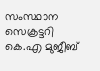സംസ്ഥാന സെക്രട്ടറി കെ.എ മുജീബ്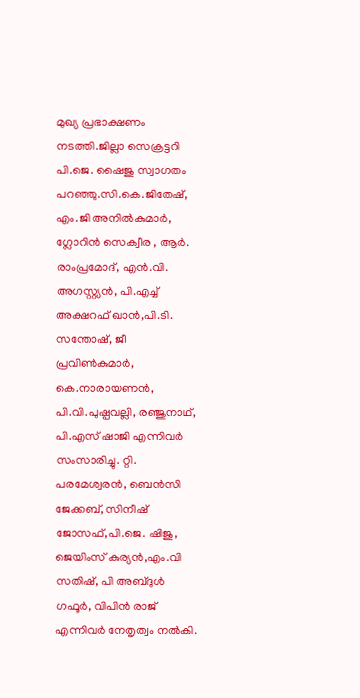മുഖ്യ പ്രഭാക്ഷണം നടത്തി.ജില്ലാ സെക്രട്ടറി പി.ജെ. ഷൈജു സ്വാഗതം പറഞ്ഞു.സി.കെ.ജിതേഷ്, എം.ജി അനിൽകുമാർ, ഗ്ലോറിൻ സെക്വീര , ആർ. രാംപ്രമോദ്, എൻ.വി. അഗസ്റ്റ്യൻ, പി.എച്ച് അക്ഷറഫ് ഖാൻ,പി.ടി. സന്തോഷ്, ജീ പ്രവിൺകുമാർ, കെ.നാരായണൻ, പി.വി.പുഷ്പവല്ലി, രഞ്ജുനാഥ്, പി.എസ് ഷാജി എന്നിവർ സംസാരിച്ചു. റ്റി. പരമേശ്വരൻ, ബെൻസി ജേക്കബ്, സിനീഷ് ജോസഫ്,പി.ജെ. ഷിജു, ജെയിംസ് കുര്യൻ,എം.വി സതിഷ്, പി അബ്ദുൾ ഗഫൂർ, വിപിൻ രാജ് എന്നിവർ നേതൃത്വം നൽകി.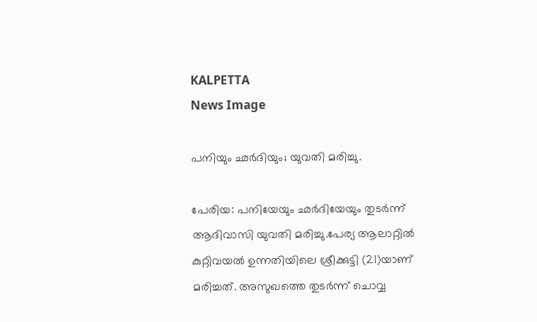KALPETTA
News Image

പനിയും ഛർദിയും; യുവതി മരിച്ചു.

പേരിയ: പനിയേയും ഛർദിയേയും തുടർന്ന് ആദിവാസി യുവതി മരിച്ചു.പേര്യ ആലാറ്റിൽ കുറ്റിവയൽ ഉന്നതിയിലെ ശ്രീക്കുട്ടി (21)യാണ് മരിച്ചത്. അസുഖത്തെ തുടർന്ന് ചൊവ്വ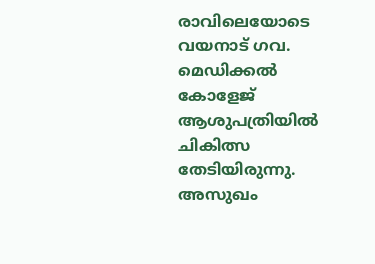രാവിലെയോടെ വയനാട് ഗവ. മെഡിക്കൽ കോളേജ് ആശുപത്രിയിൽ ചികിത്സ തേടിയിരുന്നു. അസുഖം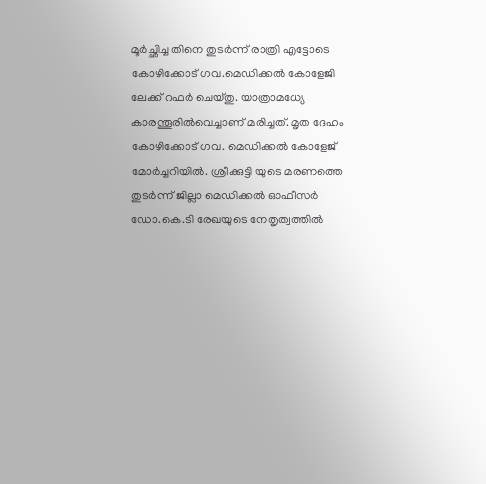മൂർച്ഛിച്ച തിനെ തുടർന്ന് രാത്രി എട്ടോടെ കോഴിക്കോട് ഗവ.മെഡിക്കൽ കോളേജി ലേക്ക് റഫർ ചെയ്തു. യാത്രാമധ്യേ കാരന്തൂരിൽവെച്ചാണ് മരിച്ചത്. മൃത ദേഹം കോഴിക്കോട് ഗവ. മെഡിക്കൽ കോളേജ് മോർച്ചറിയിൽ. ശ്രീക്കുട്ടി യുടെ മരണത്തെ തുടർന്ന് ജില്ലാ മെഡിക്കൽ ഓഫീസർ ഡോ.കെ.ടി രേഖയുടെ നേതൃത്വത്തിൽ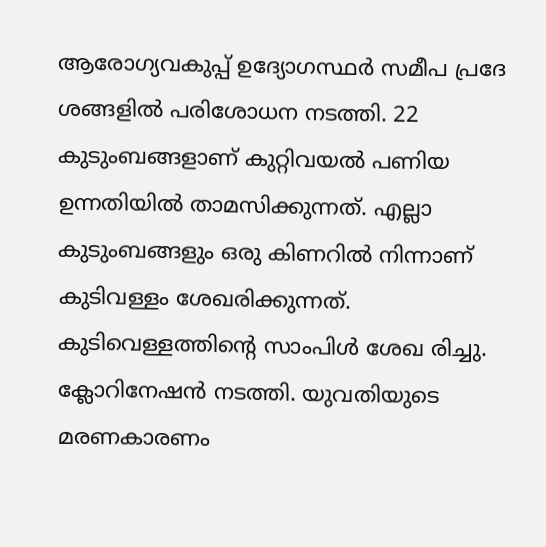ആരോഗ്യവകുപ്പ് ഉദ്യോഗസ്ഥർ സമീപ പ്രദേ ശങ്ങളിൽ പരിശോധന നടത്തി. 22 കുടുംബങ്ങളാണ് കുറ്റിവയൽ പണിയ ഉന്നതിയിൽ താമസിക്കുന്നത്. എല്ലാ കുടുംബങ്ങളും ഒരു കിണറിൽ നിന്നാണ് കുടിവള്ളം ശേഖരിക്കുന്നത്. കുടിവെള്ളത്തിൻ്റെ സാംപിൾ ശേഖ രിച്ചു. ക്ലോറിനേഷൻ നടത്തി. യുവതിയുടെ മരണകാരണം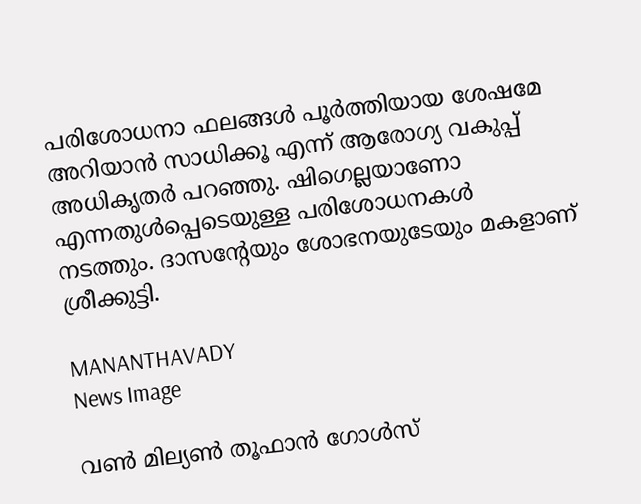പരിശോധനാ ഫലങ്ങൾ പൂർത്തിയായ ശേഷമേ അറിയാൻ സാധിക്കൂ എന്ന് ആരോഗ്യ വകുപ്പ് അധികൃതർ പറഞ്ഞു. ഷിഗെല്ലയാണോ എന്നതുൾപ്പെടെയുള്ള പരിശോധനകൾ നടത്തും. ദാസൻ്റേയും ശോഭനയുടേയും മകളാണ് ശ്രീക്കുട്ടി.

MANANTHAVADY
News Image

വൺ മില്യൺ തൂഫാൻ ഗോൾസ്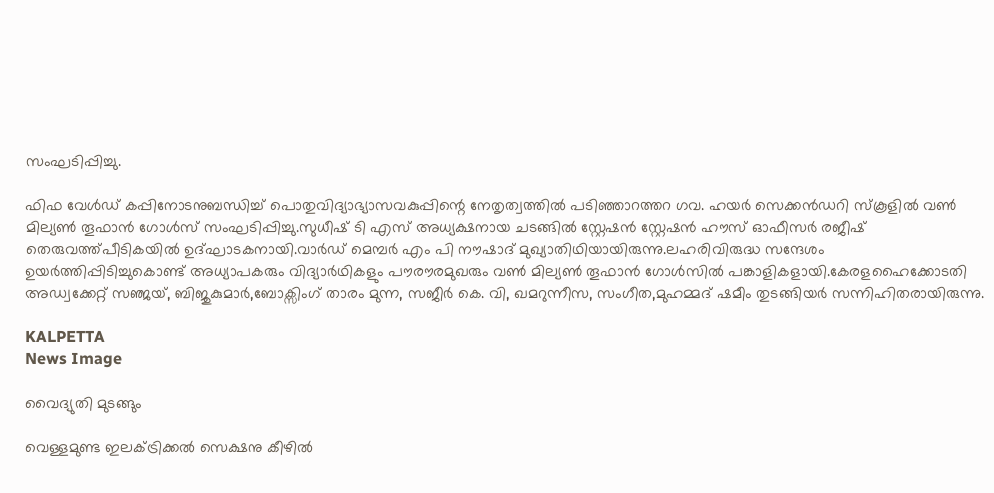സംഘടിപ്പിച്ചു.

ഫിഫ വേൾഡ് കപ്പിനോടനുബന്ധിച്ച് പൊതുവിദ്യാഭ്യാസവകുപ്പിന്റെ നേതൃത്വത്തിൽ പടിഞ്ഞാറത്തറ ഗവ. ഹയർ സെക്കൻഡറി സ്കൂളിൽ വൺ മില്യൺ തൂഫാൻ ഗോൾസ് സംഘടിപ്പിച്ചു.സുധീഷ് ടി എസ് അധ്യക്ഷനായ ചടങ്ങിൽ സ്റ്റേഷൻ സ്റ്റേഷൻ ഹൗസ് ഓഫീസർ രജീഷ് തെരുവത്ത്പീടികയിൽ ഉദ്ഘാടകനായി.വാർഡ് മെമ്പർ എം പി നൗഷാദ് മുഖ്യാതിഥിയായിരുന്നു.ലഹരിവിരുദ്ധ സന്ദേശം ഉയർത്തിപ്പിടിച്ചുകൊണ്ട് അധ്യാപകരും വിദ്യാർഥികളും പൗരൗരമുഖരും വൺ മില്യൺ തൂഫാൻ ഗോൾസിൽ പങ്കാളികളായി.കേരളഹൈക്കോടതി അഡ്വക്കേറ്റ് സഞ്ജയ്, ബിജുകുമാർ,ബോക്സിംഗ് താരം മുന്ന, സജീർ കെ. വി, ഖമറുന്നീസ, സംഗീത,മുഹമ്മദ് ഷമീം തുടങ്ങിയർ സന്നിഹിതരായിരുന്നു.

KALPETTA
News Image

വൈദ്യുതി മുടങ്ങും

വെള്ളമുണ്ട ഇലക്ട്രിക്കല്‍ സെക്ഷനു കീഴില്‍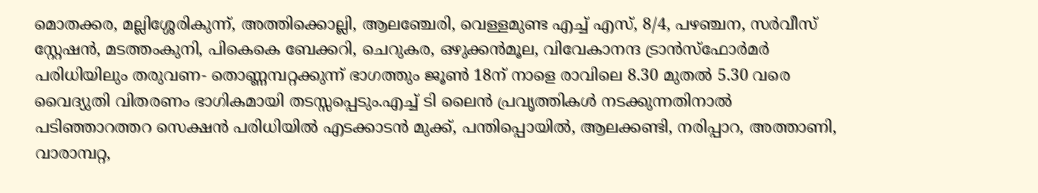മൊതക്കര, മല്ലിശ്ശേരികുന്ന്, അത്തിക്കൊല്ലി, ആലഞ്ചേരി, വെള്ളമുണ്ട എച്ച് എസ്, 8/4, പഴഞ്ചന, സര്‍വീസ് സ്റ്റേഷന്‍, മടത്തംകുനി, പികെകെ ബേക്കറി, ചെറുകര, ഒഴുക്കന്‍മൂല, വിവേകാനന്ദ ട്രാന്‍സ്‌ഫോര്‍മര്‍ പരിധിയിലും തരുവണ- തൊണ്ണമ്പറ്റക്കുന്ന് ഭാഗത്തും ജൂണ്‍ 18ന് നാളെ രാവിലെ 8.30 മുതല്‍ 5.30 വരെ വൈദ്യുതി വിതരണം ഭാഗികമായി തടസ്സപ്പെടും.എച്ച് ടി ലൈന്‍ പ്രവൃത്തികള്‍ നടക്കുന്നതിനാല്‍ പടിഞ്ഞാറത്തറ സെക്ഷന്‍ പരിധിയില്‍ എടക്കാടന്‍ മുക്ക്, പന്തിപ്പൊയില്‍, ആലക്കണ്ടി, നരിപ്പാറ, അത്താണി, വാരാമ്പറ്റ,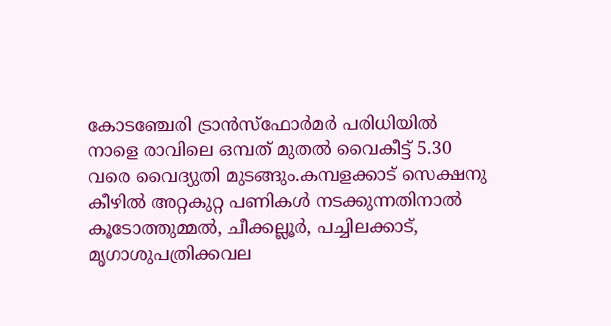കോടഞ്ചേരി ട്രാന്‍സ്ഫോര്‍മര്‍ പരിധിയില്‍ നാളെ രാവിലെ ഒമ്പത് മുതല്‍ വൈകീട്ട് 5.30 വരെ വൈദ്യുതി മുടങ്ങും.കമ്പളക്കാട് സെക്ഷനു കീഴില്‍ അറ്റകുറ്റ പണികള്‍ നടക്കുന്നതിനാല്‍ കൂടോത്തുമ്മല്‍, ചീക്കല്ലൂര്‍, പച്ചിലക്കാട്, മൃഗാശുപത്രിക്കവല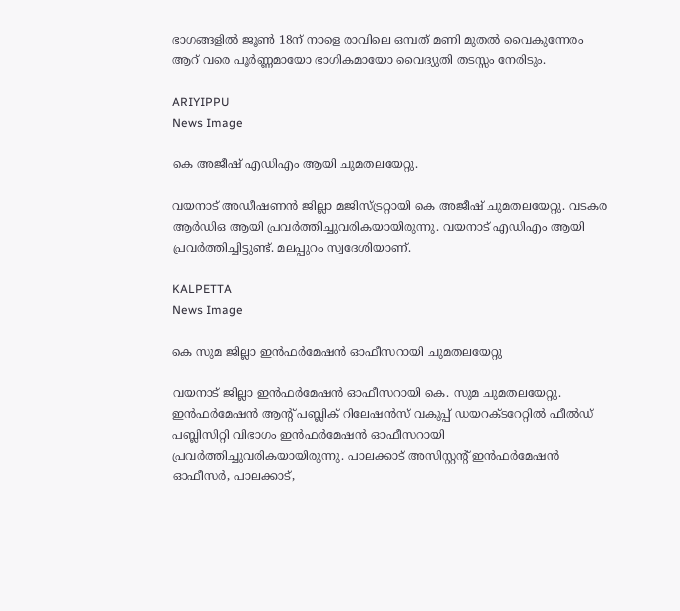ഭാഗങ്ങളില്‍ ജൂണ്‍ 18ന് നാളെ രാവിലെ ഒമ്പത് മണി മുതല്‍ വൈകുന്നേരം ആറ് വരെ പൂര്‍ണ്ണമായോ ഭാഗികമായോ വൈദ്യുതി തടസ്സം നേരിടും.

ARIYIPPU
News Image

കെ അജീഷ് എഡിഎം ആയി ചുമതലയേറ്റു.

വയനാട് അഡീഷണന്‍ ജില്ലാ മജിസ്ട്രറ്റായി കെ അജീഷ് ചുമതലയേറ്റു. വടകര ആര്‍ഡിഒ ആയി പ്രവര്‍ത്തിച്ചുവരികയായിരുന്നു. വയനാട് എഡിഎം ആയി പ്രവര്‍ത്തിച്ചിട്ടുണ്ട്. മലപ്പുറം സ്വദേശിയാണ്.

KALPETTA
News Image

കെ സുമ ജില്ലാ ഇന്‍ഫര്‍മേഷന്‍ ഓഫീസറായി ചുമതലയേറ്റു

വയനാട് ജില്ലാ ഇന്‍ഫര്‍മേഷന്‍ ഓഫീസറായി കെ. സുമ ചുമതലയേറ്റു. ഇന്‍ഫര്‍മേഷന്‍ ആന്റ് പബ്ലിക് റിലേഷന്‍സ് വകുപ്പ് ഡയറക്ടറേറ്റില്‍ ഫീല്‍ഡ് പബ്ലിസിറ്റി വിഭാഗം ഇന്‍ഫര്‍മേഷന്‍ ഓഫീസറായി പ്രവര്‍ത്തിച്ചുവരികയായിരുന്നു. പാലക്കാട് അസിസ്റ്റന്റ് ഇന്‍ഫര്‍മേഷന്‍ ഓഫീസര്‍, പാലക്കാട്,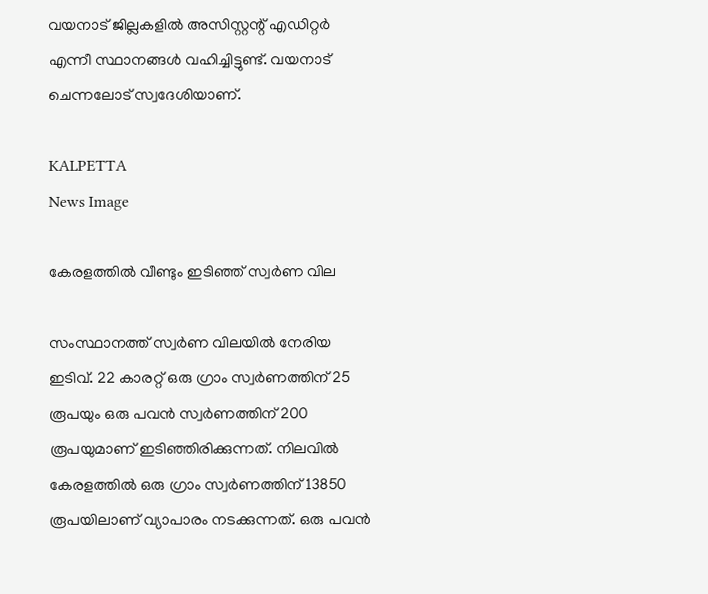വയനാട് ജില്ലകളില്‍ അസിസ്റ്റന്റ് എഡിറ്റര്‍ എന്നീ സ്ഥാനങ്ങള്‍ വഹിച്ചിട്ടുണ്ട്. വയനാട് ചെന്നലോട് സ്വദേശിയാണ്.

KALPETTA
News Image

കേരളത്തിൽ വീണ്ടും ഇടിഞ്ഞ് സ്വർണ വില

സംസ്ഥാനത്ത് സ്വർണ വിലയിൽ നേരിയ ഇടിവ്. 22 കാരറ്റ് ഒരു ഗ്രാം സ്വർണത്തിന് 25 രൂപയും ഒരു പവൻ സ്വർണത്തിന് 200 രൂപയുമാണ് ഇടിഞ്ഞിരിക്കുന്നത്. നിലവിൽ കേരളത്തിൽ ഒരു ഗ്രാം സ്വർണത്തിന് 13850 രൂപയിലാണ് വ്യാപാരം നടക്കുന്നത്. ഒരു പവൻ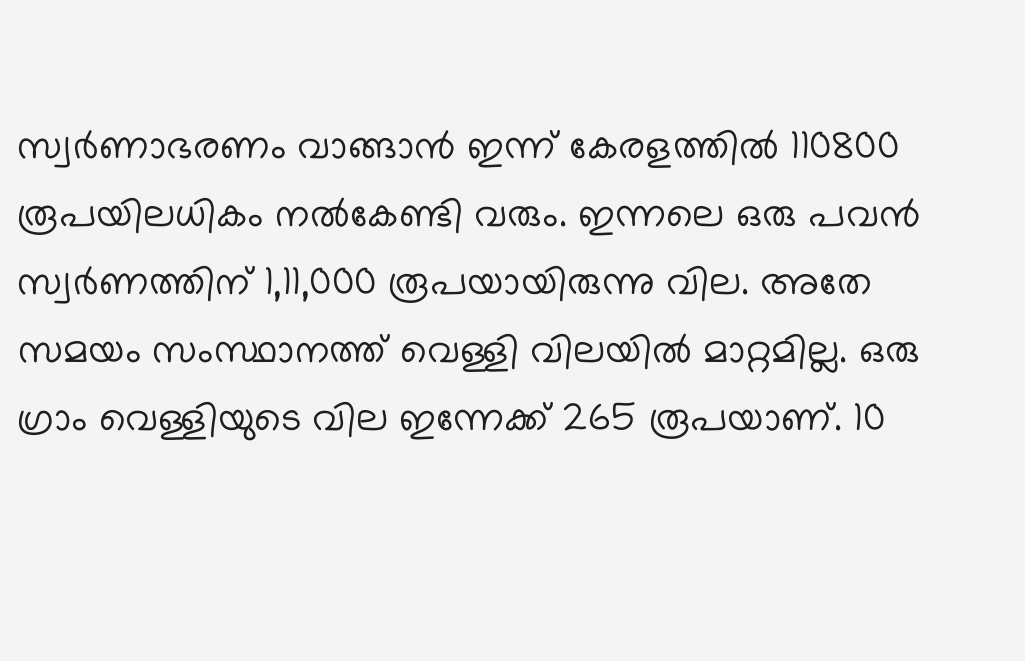സ്വർണാഭരണം വാങ്ങാൻ ഇന്ന് കേരളത്തിൽ 110800 രൂപയിലധികം നൽകേണ്ടി വരും. ഇന്നലെ ഒരു പവൻ സ്വർണത്തിന് 1,11,000 രൂപയായിരുന്നു വില. അതേ സമയം സംസ്ഥാനത്ത് വെള്ളി വിലയിൽ മാറ്റമില്ല. ഒരു ഗ്രാം വെള്ളിയുടെ വില ഇന്നേക്ക് 265 രൂപയാണ്. 10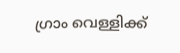ഗ്രാം വെള്ളിക്ക്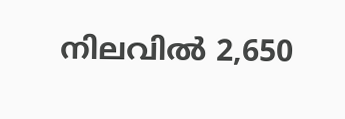നിലവിൽ 2,650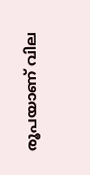രൂപയാണ് വില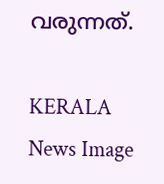വരുന്നത്.

KERALA
News Image